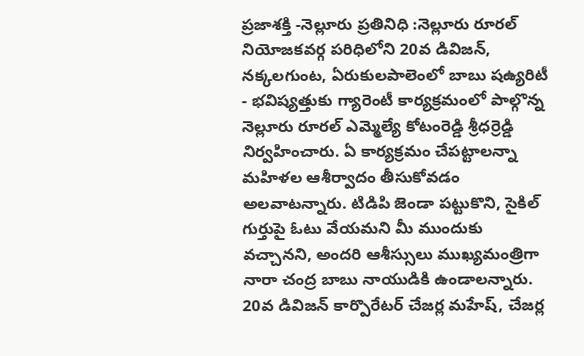ప్రజాశక్తి -నెల్లూరు ప్రతినిధి :నెల్లూరు రూరల్ నియోజకవర్గ పరిధిలోని 20వ డివిజన్, నక్కలగుంట, ఏరుకులపాలెంలో బాబు షఉ్యరిటీ - భవిష్యత్తుకు గ్యారెంటీ కార్యక్రమంలో పాల్గొన్న నెల్లూరు రూరల్ ఎమ్మెల్యే కోటంరెడ్డి శ్రీధర్రెడ్డి నిర్వహించారు. ఏ కార్యక్రమం చేపట్టాలన్నా మహిళల ఆశీర్వాదం తీసుకోవడం అలవాటన్నారు. టిడిపి జెండా పట్టుకొని, సైకిల్ గుర్తుపై ఓటు వేయమని మీ ముందుకు వచ్చానని, అందరి ఆశీస్సులు ముఖ్యమంత్రిగా నారా చంద్ర బాబు నాయుడికి ఉండాలన్నారు. 20వ డివిజన్ కార్పొరేటర్ చేజర్ల మహేష్, చేజర్ల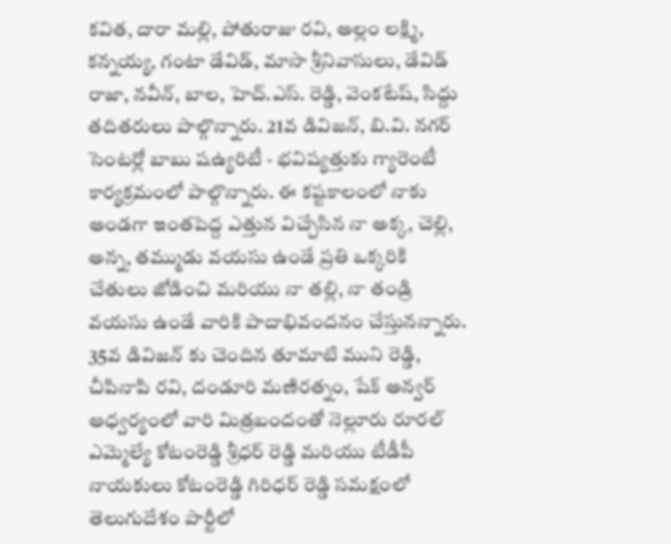కవిత, దారా మల్లి, పోతురాజు రవి, అల్లం లక్ష్మి, కన్నయ్య, గంటా డేవిడ్, మాసా శ్రీనివాసులు, డేవిడ్ రాజా, నవీన్, బాల, హెచ్.ఎస్. రెడ్డి, వెంకటేష్, సిద్దు తదితరులు పాల్గొన్నారు. 21వ డివిజన్, బి.వి. నగర్ సెంటర్లో బాబు షఉ్యరిటీ - భవిష్యత్తుకు గ్యారెంటీ కార్యక్రమంలో పాల్గొన్నారు. ఈ కష్టకాలంలో నాకు అండగా ఇంతపెద్ద ఎత్తున విచ్చేసిన నా అక్క, చెల్లి, అన్న, తమ్ముడు వయసు ఉండే ప్రతి ఒక్కరికి చేతులు జోడించి మరియు నా తల్లి, నా తండ్రి వయసు ఉండే వారికి పాదాభివందనం చేస్తునన్నారు. 35వ డివిజన్ కు చెందిన తూమాటి ముని రెడ్డి, చీపినాపి రవి, దండూరి మణిరత్నం, షేక్ అన్వర్ ఆధ్వర్యంలో వారి మిత్రబందంతో నెల్లూరు రూరల్ ఎమ్మెల్యే కోటంరెడ్డి శ్రీధర్ రెడ్డి మరియు టీడీపీ నాయకులు కోటంరెడ్డి గిరిధర్ రెడ్డి సమక్షంలో తెలుగుదేశం పార్టీలో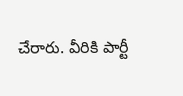చేరారు. వీరికి పార్టీ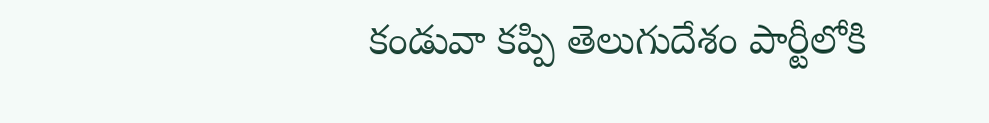కండువా కప్పి తెలుగుదేశం పార్టీలోకి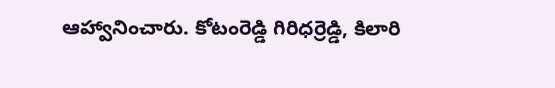ఆహ్వానించారు. కోటంరెడ్డి గిరిధర్రెడ్డి, కిలారి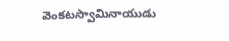వెంకటస్వామినాయుడు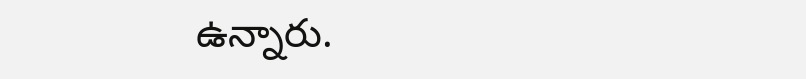ఉన్నారు.